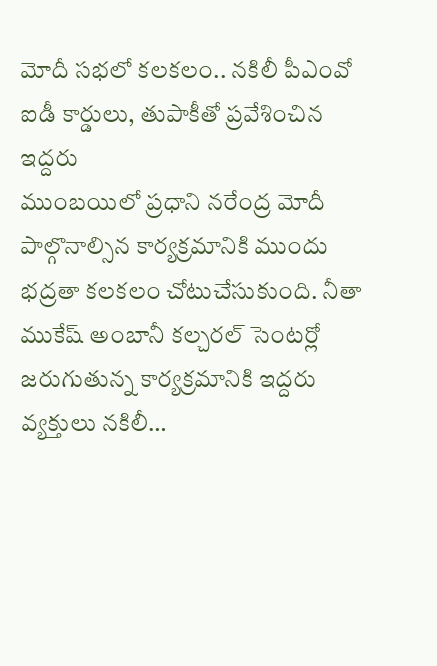మోదీ సభలో కలకలం.. నకిలీ పీఎంవో ఐడీ కార్డులు, తుపాకీతో ప్రవేశించిన ఇద్దరు
ముంబయిలో ప్రధాని నరేంద్ర మోదీ పాల్గొనాల్సిన కార్యక్రమానికి ముందు భద్రతా కలకలం చోటుచేసుకుంది. నీతా ముకేష్ అంబానీ కల్చరల్ సెంటర్లో జరుగుతున్న కార్యక్రమానికి ఇద్దరు వ్యక్తులు నకిలీ…